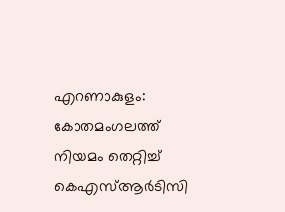എറണാകുളം: കോതമംഗലത്ത് നിയമം തെറ്റിച്ച് കെഎസ്ആർടിസി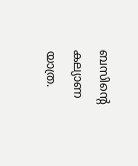ബസിന്റെ കല്യാണ യാത്ര.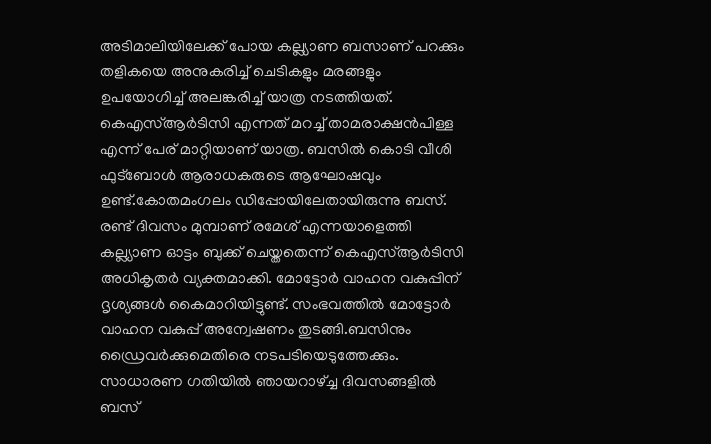അടിമാലിയിലേക്ക് പോയ കല്ല്യാണ ബസാണ് പറക്കും തളികയെ അനുകരിച്ച് ചെടികളും മരങ്ങളും ഉപയോഗിച്ച് അലങ്കരിച്ച് യാത്ര നടത്തിയത്. കെഎസ്ആർടിസി എന്നത് മറച്ച് താമരാക്ഷൻപിള്ള എന്ന് പേര് മാറ്റിയാണ് യാത്ര. ബസിൽ കൊടി വീശി ഫുട്ബോൾ ആരാധകരുടെ ആഘോഷവും ഉണ്ട്.കോതമംഗലം ഡിപ്പോയിലേതായിരുന്നു ബസ്.
രണ്ട് ദിവസം മുമ്പാണ് രമേശ് എന്നയാളെത്തി കല്ല്യാണ ഓട്ടം ബുക്ക് ചെയ്തതെന്ന് കെഎസ്ആർടിസി അധികൃതർ വ്യക്തമാക്കി. മോട്ടോർ വാഹന വകുപ്പിന് ദൃശ്യങ്ങൾ കൈമാറിയിട്ടുണ്ട്. സംഭവത്തിൽ മോട്ടോർ വാഹന വകുപ്പ് അന്വേഷണം തുടങ്ങി.ബസിനും ഡ്രൈവർക്കുമെതിരെ നടപടിയെടുത്തേക്കും. സാധാരണ ഗതിയിൽ ഞായറാഴ്ച്ച ദിവസങ്ങളിൽ ബസ്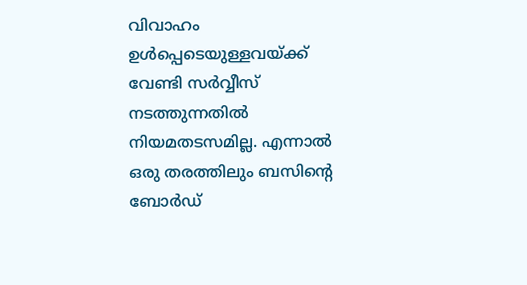വിവാഹം ഉൾപ്പെടെയുള്ളവയ്ക്ക് വേണ്ടി സർവ്വീസ് നടത്തുന്നതിൽ നിയമതടസമില്ല. എന്നാൽ ഒരു തരത്തിലും ബസിന്റെ ബോർഡ്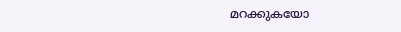മറക്കുകയോ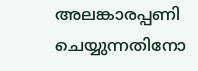അലങ്കാരപ്പണി ചെയ്യുന്നതിനോ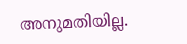അനുമതിയില്ല.